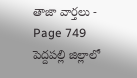తాజా వార్తలు - Page 749
పెద్దపల్లి జిల్లాలో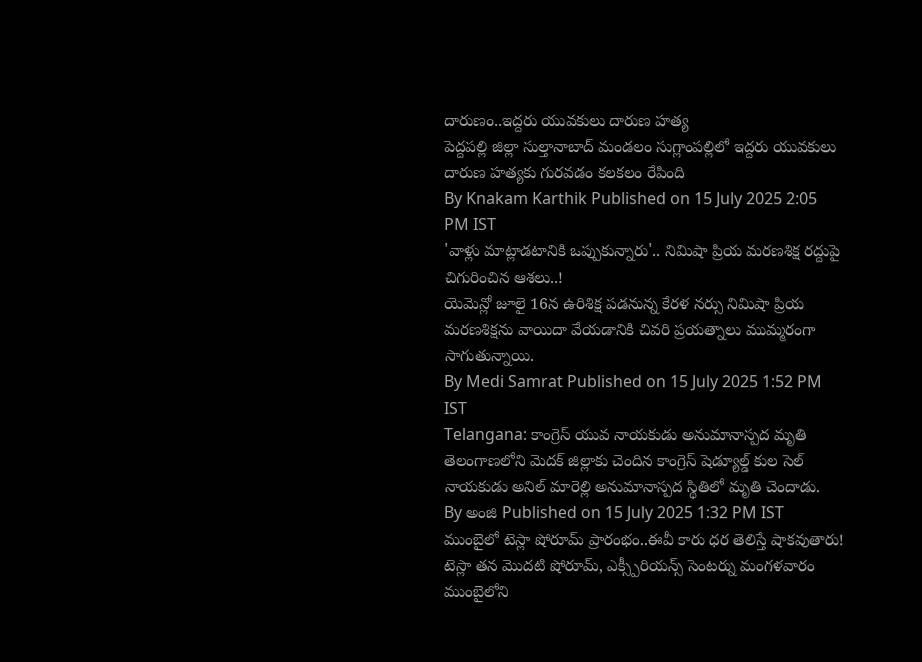దారుణం..ఇద్దరు యువకులు దారుణ హత్య
పెద్దపల్లి జిల్లా సుల్తానాబాద్ మండలం సుగ్లాంపల్లిలో ఇద్దరు యువకులు దారుణ హత్యకు గురవడం కలకలం రేపింది
By Knakam Karthik Published on 15 July 2025 2:05 PM IST
'వాళ్లు మాట్లాడటానికి ఒప్పుకున్నారు'.. నిమిషా ప్రియ మరణశిక్ష రద్దుపై చిగురించిన ఆశలు..!
యెమెన్లో జూలై 16న ఉరిశిక్ష పడనున్న కేరళ నర్సు నిమిషా ప్రియ మరణశిక్షను వాయిదా వేయడానికి చివరి ప్రయత్నాలు ముమ్మరంగా సాగుతున్నాయి.
By Medi Samrat Published on 15 July 2025 1:52 PM IST
Telangana: కాంగ్రెస్ యువ నాయకుడు అనుమానాస్పద మృతి
తెలంగాణలోని మెదక్ జిల్లాకు చెందిన కాంగ్రెస్ షెడ్యూల్డ్ కుల సెల్ నాయకుడు అనిల్ మారెల్లి అనుమానాస్పద స్థితిలో మృతి చెందాడు.
By అంజి Published on 15 July 2025 1:32 PM IST
ముంబైలో టెస్లా షోరూమ్ ప్రారంభం..ఈవీ కారు ధర తెలిస్తే షాకవుతారు!
టెస్లా తన మొదటి షోరూమ్, ఎక్స్పీరియన్స్ సెంటర్ను మంగళవారం ముంబైలోని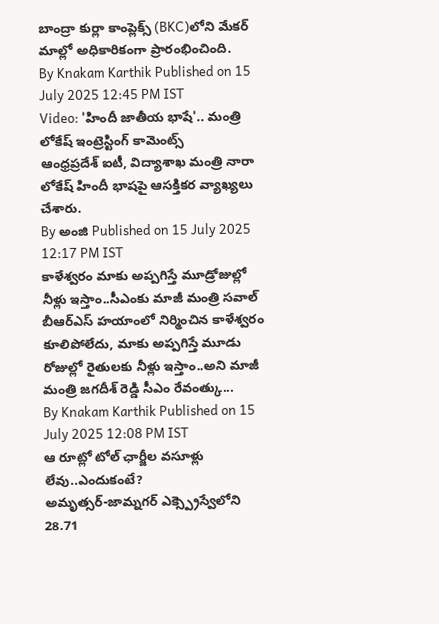బాంద్రా కుర్లా కాంప్లెక్స్ (BKC)లోని మేకర్ మాల్లో అధికారికంగా ప్రారంభించింది.
By Knakam Karthik Published on 15 July 2025 12:45 PM IST
Video: 'హిందీ జాతీయ భాషే'.. మంత్రి లోకేష్ ఇంట్రెస్టింగ్ కామెంట్స్
ఆంధ్రప్రదేశ్ ఐటీ, విద్యాశాఖ మంత్రి నారా లోకేష్ హిందీ భాషపై ఆసక్తికర వ్యాఖ్యలు చేశారు.
By అంజి Published on 15 July 2025 12:17 PM IST
కాళేశ్వరం మాకు అప్పగిస్తే మూడ్రోజుల్లో నీళ్లు ఇస్తాం..సీఎంకు మాజీ మంత్రి సవాల్
బీఆర్ఎస్ హయాంలో నిర్మించిన కాళేశ్వరం కూలిపోలేదు, మాకు అప్పగిస్తే మూడు రోజుల్లో రైతులకు నీళ్లు ఇస్తాం..అని మాజీ మంత్రి జగదీశ్ రెడ్డి సీఎం రేవంత్కు...
By Knakam Karthik Published on 15 July 2025 12:08 PM IST
ఆ రూట్లో టోల్ ఛార్జీల వసూళ్లు లేవు..ఎందుకంటే?
అమృత్సర్-జామ్నగర్ ఎక్స్ప్రెస్వేలోని 28.71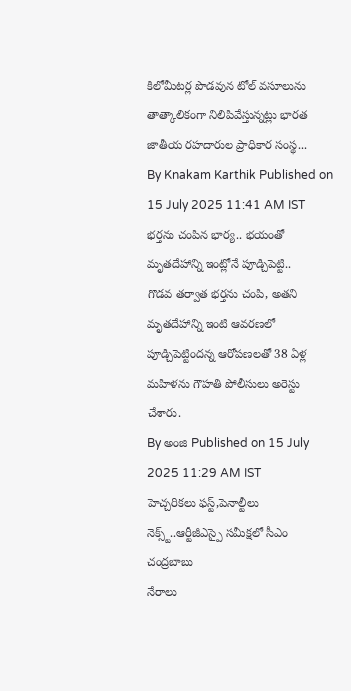కిలోమీటర్ల పొడవున టోల్ వసూలును తాత్కాలికంగా నిలిపివేస్తున్నట్లు భారత జాతీయ రహదారుల ప్రాధికార సంస్థ...
By Knakam Karthik Published on 15 July 2025 11:41 AM IST
భర్తను చంపిన భార్య.. భయంతో మృతదేహాన్ని ఇంట్లోనే పూడ్చిపెట్టి..
గొడవ తర్వాత భర్తను చంపి, అతని మృతదేహాన్ని ఇంటి ఆవరణలో పూడ్చిపెట్టిందన్న ఆరోపణలతో 38 ఏళ్ల మహిళను గౌహతి పోలీసులు అరెస్టు చేశారు.
By అంజి Published on 15 July 2025 11:29 AM IST
హెచ్చరికలు ఫస్ట్,పెనాల్టీలు నెక్స్ట్..ఆర్టీజీఎస్పై సమీక్షలో సీఎం చంద్రబాబు
నేరాలు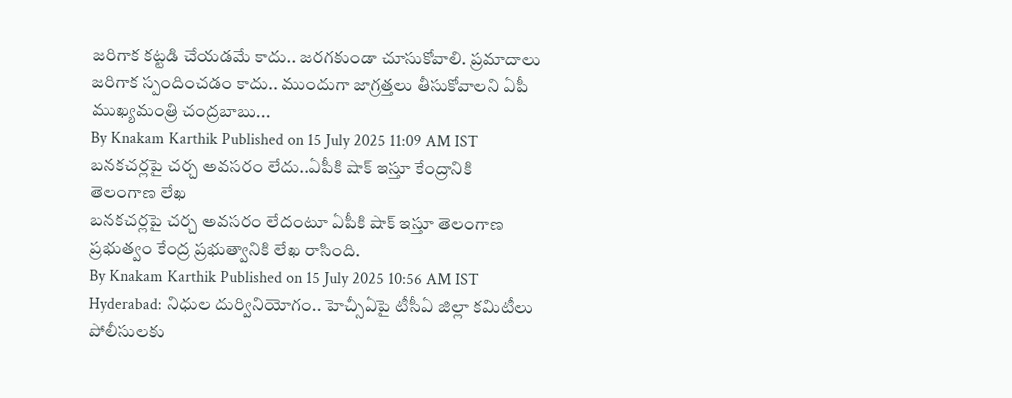జరిగాక కట్టడి చేయడమే కాదు.. జరగకుండా చూసుకోవాలి. ప్రమాదాలు జరిగాక స్పందించడం కాదు.. ముందుగా జాగ్రత్తలు తీసుకోవాలని ఏపీ ముఖ్యమంత్రి చంద్రబాబు...
By Knakam Karthik Published on 15 July 2025 11:09 AM IST
బనకచర్లపై చర్చ అవసరం లేదు..ఏపీకి షాక్ ఇస్తూ కేంద్రానికి తెలంగాణ లేఖ
బనకచర్లపై చర్చ అవసరం లేదంటూ ఏపీకి షాక్ ఇస్తూ తెలంగాణ ప్రభుత్వం కేంద్ర ప్రభుత్వానికి లేఖ రాసింది.
By Knakam Karthik Published on 15 July 2025 10:56 AM IST
Hyderabad: నిధుల దుర్వినియోగం.. హెచ్సీఏపై టీసీఏ జిల్లా కమిటీలు పోలీసులకు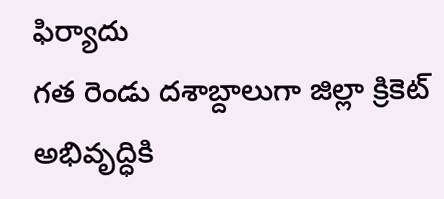ఫిర్యాదు
గత రెండు దశాబ్దాలుగా జిల్లా క్రికెట్ అభివృద్ధికి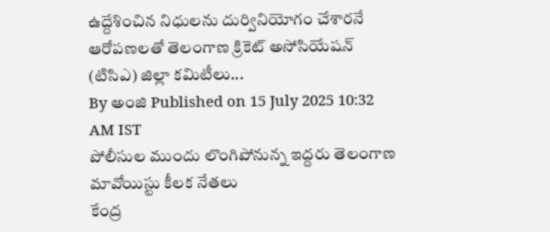ఉద్దేశించిన నిధులను దుర్వినియోగం చేశారనే ఆరోపణలతో తెలంగాణ క్రికెట్ అసోసియేషన్ (టిసిఎ) జిల్లా కమిటీలు...
By అంజి Published on 15 July 2025 10:32 AM IST
పోలీసుల ముందు లొంగిపోనున్న ఇద్దరు తెలంగాణ మావోయిస్టు కీలక నేతలు
కేంద్ర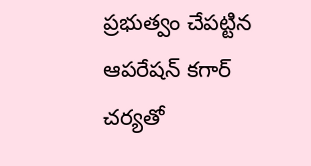ప్రభుత్వం చేపట్టిన ఆపరేషన్ కగార్ చర్యతో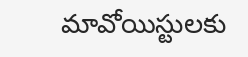మావోయిస్టులకు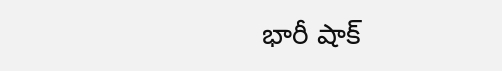భారీ షాక్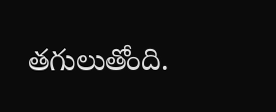తగులుతోంది.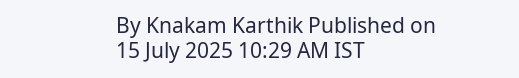By Knakam Karthik Published on 15 July 2025 10:29 AM IST